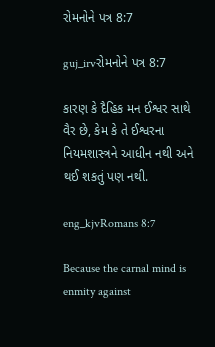રોમનોને પત્ર 8:7

guj_irvરોમનોને પત્ર 8:7

કારણ કે દૈહિક મન ઈશ્વર સાથે વૈર છે, કેમ કે તે ઈશ્વરના નિયમશાસ્ત્રને આધીન નથી અને થઈ શકતું પણ નથી.

eng_kjvRomans 8:7

Because the carnal mind is enmity against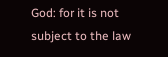God: for it is not subject to the law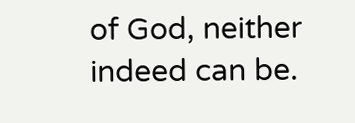of God, neither indeed can be.